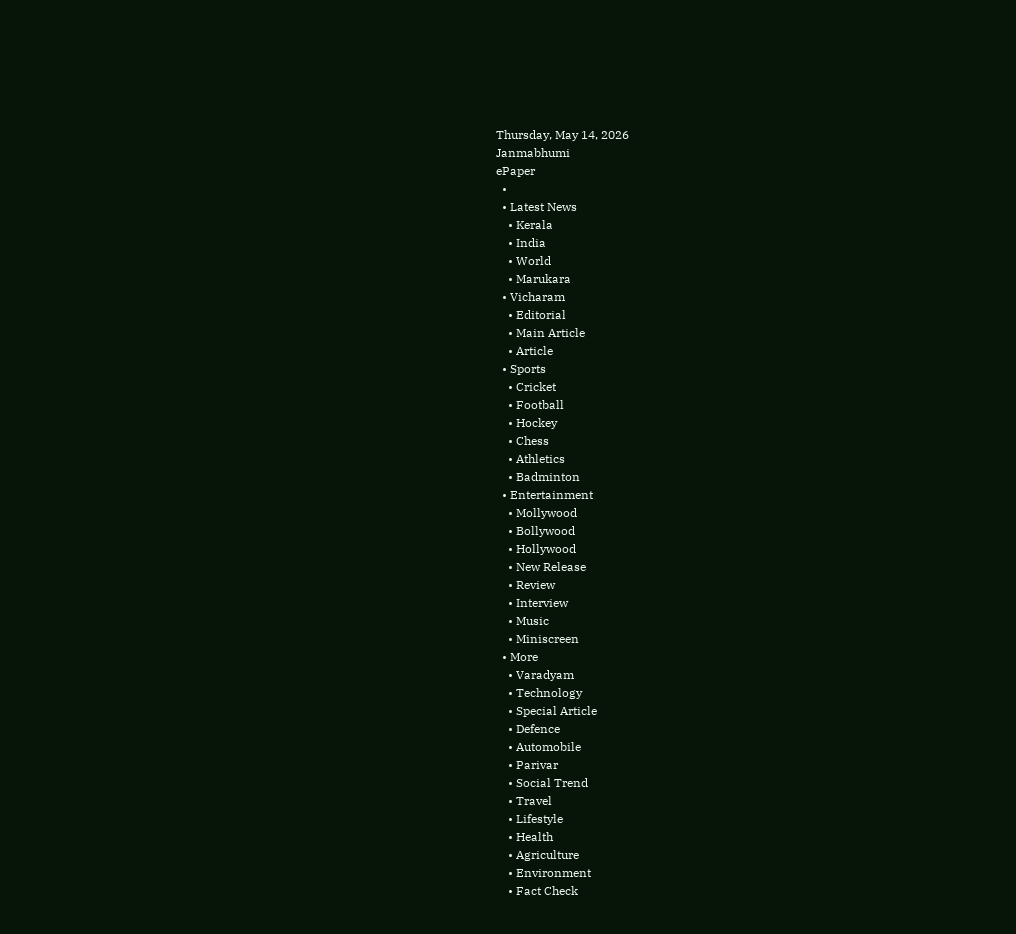Thursday, May 14, 2026
Janmabhumi
ePaper
  •
  • Latest News
    • Kerala
    • India
    • World
    • Marukara
  • Vicharam
    • Editorial
    • Main Article
    • Article
  • Sports
    • Cricket
    • Football
    • Hockey
    • Chess
    • Athletics
    • Badminton
  • Entertainment
    • Mollywood
    • Bollywood
    • Hollywood
    • New Release
    • Review
    • Interview
    • Music
    • Miniscreen
  • More
    • Varadyam
    • Technology
    • Special Article
    • Defence
    • Automobile
    • Parivar
    • Social Trend
    • Travel
    • Lifestyle
    • Health
    • Agriculture
    • Environment
    • Fact Check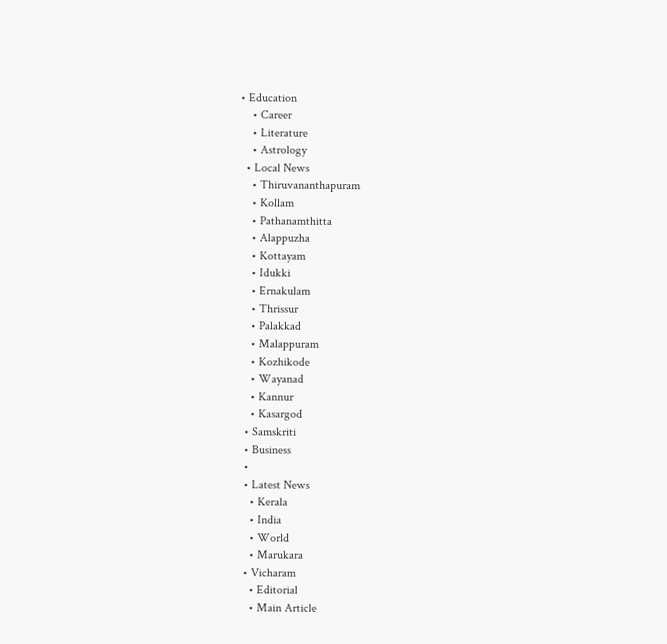• Education
    • Career
    • Literature
    • Astrology
  • Local News
    • Thiruvananthapuram
    • Kollam
    • Pathanamthitta
    • Alappuzha
    • Kottayam
    • Idukki
    • Ernakulam
    • Thrissur
    • Palakkad
    • Malappuram
    • Kozhikode
    • Wayanad
    • Kannur
    • Kasargod
  • Samskriti
  • Business
  •
  • Latest News
    • Kerala
    • India
    • World
    • Marukara
  • Vicharam
    • Editorial
    • Main Article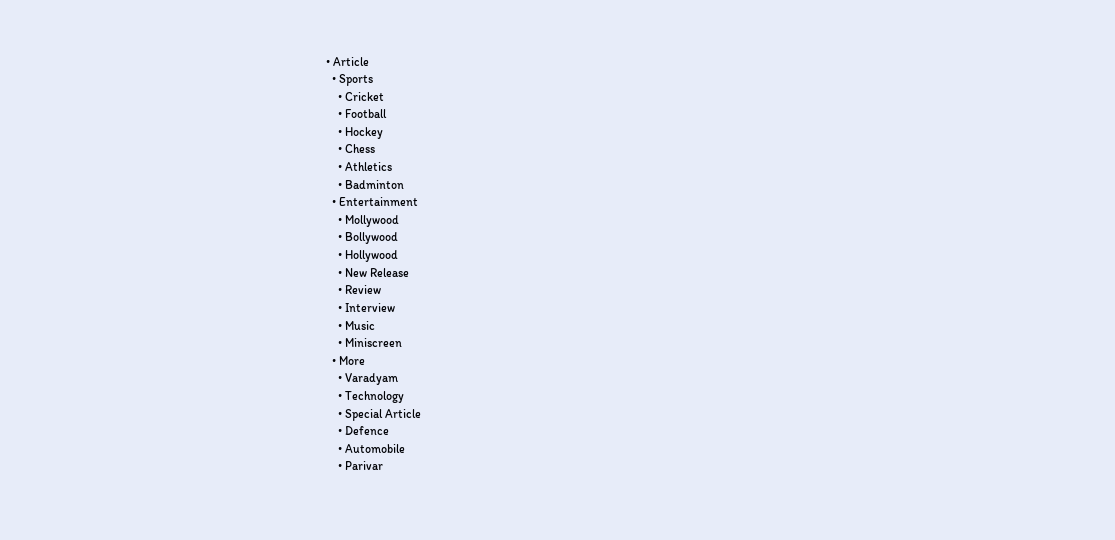• Article
  • Sports
    • Cricket
    • Football
    • Hockey
    • Chess
    • Athletics
    • Badminton
  • Entertainment
    • Mollywood
    • Bollywood
    • Hollywood
    • New Release
    • Review
    • Interview
    • Music
    • Miniscreen
  • More
    • Varadyam
    • Technology
    • Special Article
    • Defence
    • Automobile
    • Parivar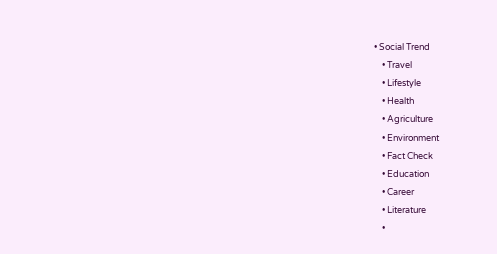• Social Trend
    • Travel
    • Lifestyle
    • Health
    • Agriculture
    • Environment
    • Fact Check
    • Education
    • Career
    • Literature
    •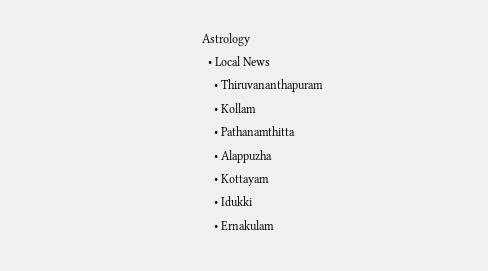Astrology
  • Local News
    • Thiruvananthapuram
    • Kollam
    • Pathanamthitta
    • Alappuzha
    • Kottayam
    • Idukki
    • Ernakulam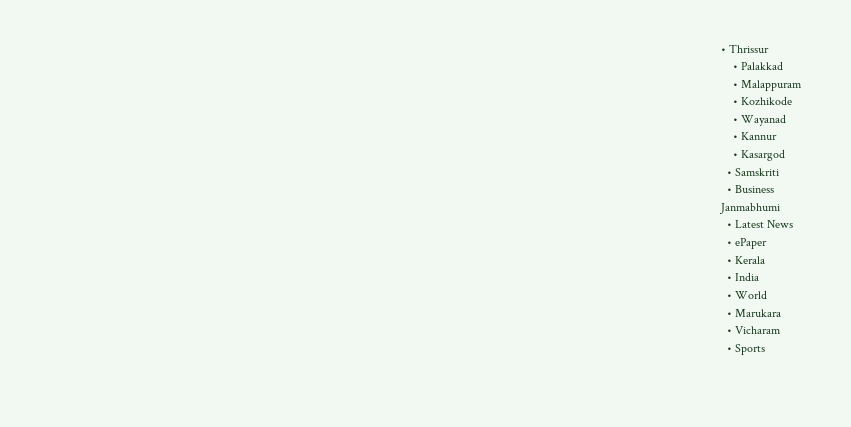• Thrissur
    • Palakkad
    • Malappuram
    • Kozhikode
    • Wayanad
    • Kannur
    • Kasargod
  • Samskriti
  • Business
Janmabhumi
  • Latest News
  • ePaper
  • Kerala
  • India
  • World
  • Marukara
  • Vicharam
  • Sports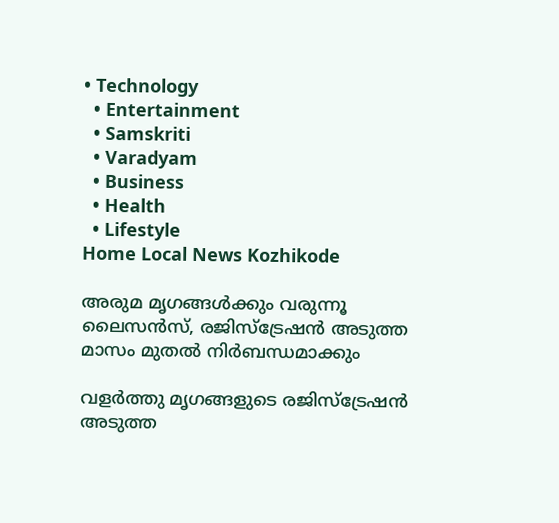• Technology
  • Entertainment
  • Samskriti
  • Varadyam
  • Business
  • Health
  • Lifestyle
Home Local News Kozhikode

അരുമ മൃഗങ്ങള്‍ക്കും വരുന്നൂ ലൈസന്‍സ്, രജിസ്‌ട്രേഷന്‍ അടുത്ത മാസം മുതല്‍ നിര്‍ബന്ധമാക്കും

വളര്‍ത്തു മൃഗങ്ങളുടെ രജിസ്‌ട്രേഷന്‍ അടുത്ത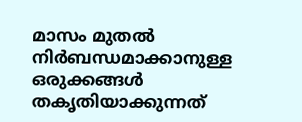മാസം മുതല്‍ നിര്‍ബന്ധമാക്കാനുള്ള ഒരുക്കങ്ങള്‍ തകൃതിയാക്കുന്നത്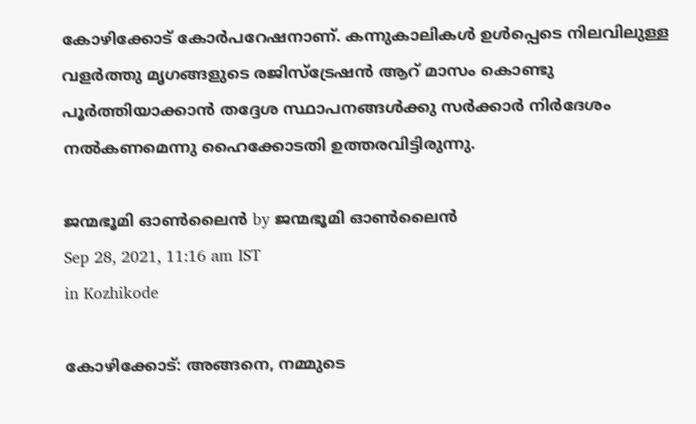കോഴിക്കോട് കോര്‍പറേഷനാണ്. കന്നുകാലികള്‍ ഉള്‍പ്പെടെ നിലവിലുള്ള വളര്‍ത്തു മൃഗങ്ങളുടെ രജിസ്‌ട്രേഷന്‍ ആറ് മാസം കൊണ്ടു പൂര്‍ത്തിയാക്കാന്‍ തദ്ദേശ സ്ഥാപനങ്ങള്‍ക്കു സര്‍ക്കാര്‍ നിര്‍ദേശം നല്‍കണമെന്നു ഹൈക്കോടതി ഉത്തരവിട്ടിരുന്നു.

ജന്മഭൂമി ഓണ്‍ലൈന്‍ by ജന്മഭൂമി ഓണ്‍ലൈന്‍
Sep 28, 2021, 11:16 am IST
in Kozhikode

കോഴിക്കോട്: അങ്ങനെ, നമ്മുടെ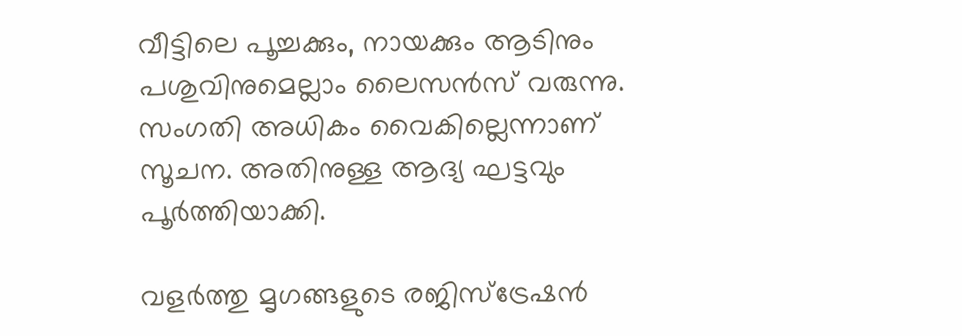വീട്ടിലെ പൂച്ചക്കും, നായക്കും ആടിനും പശുവിനുമെല്ലാം ലൈസന്‍സ് വരുന്നു. സംഗതി അധികം വൈകില്ലെന്നാണ് സൂചന. അതിനുള്ള ആദ്യ ഘട്ടവും പൂര്‍ത്തിയാക്കി.

വളര്‍ത്തു മൃഗങ്ങളുടെ രജിസ്‌ട്രേഷന്‍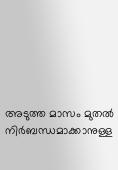അടുത്ത മാസം മുതല്‍ നിര്‍ബന്ധമാക്കാനുള്ള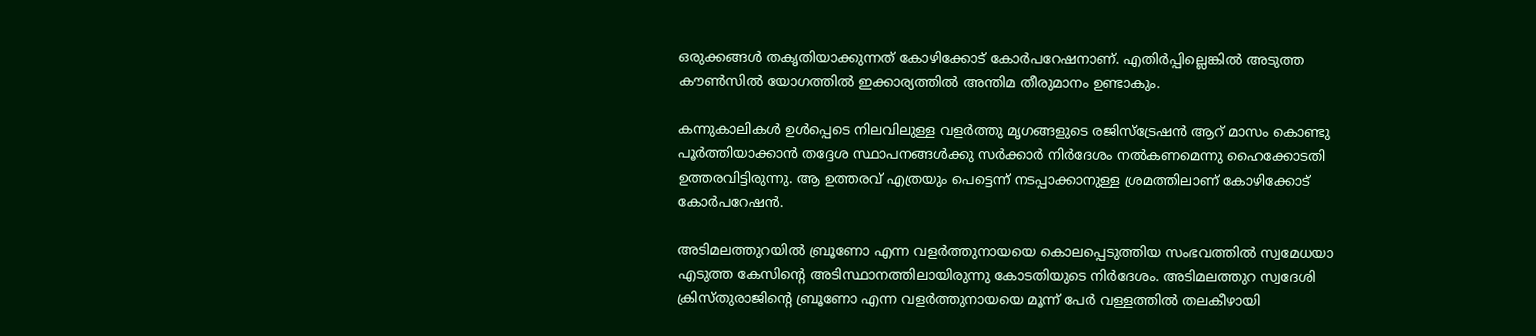ഒരുക്കങ്ങള്‍ തകൃതിയാക്കുന്നത് കോഴിക്കോട് കോര്‍പറേഷനാണ്. എതിര്‍പ്പില്ലെങ്കില്‍ അടുത്ത കൗണ്‍സില്‍ യോഗത്തില്‍ ഇക്കാര്യത്തില്‍ അന്തിമ തീരുമാനം ഉണ്ടാകും.

കന്നുകാലികള്‍ ഉള്‍പ്പെടെ നിലവിലുള്ള വളര്‍ത്തു മൃഗങ്ങളുടെ രജിസ്‌ട്രേഷന്‍ ആറ് മാസം കൊണ്ടു പൂര്‍ത്തിയാക്കാന്‍ തദ്ദേശ സ്ഥാപനങ്ങള്‍ക്കു സര്‍ക്കാര്‍ നിര്‍ദേശം നല്‍കണമെന്നു ഹൈക്കോടതി ഉത്തരവിട്ടിരുന്നു. ആ ഉത്തരവ് എത്രയും പെട്ടെന്ന് നടപ്പാക്കാനുള്ള ശ്രമത്തിലാണ് കോഴിക്കോട് കോര്‍പറേഷന്‍.

അടിമലത്തുറയില്‍ ബ്രൂണോ എന്ന വളര്‍ത്തുനായയെ കൊലപ്പെടുത്തിയ സംഭവത്തില്‍ സ്വമേധയാ എടുത്ത കേസിന്റെ അടിസ്ഥാനത്തിലായിരുന്നു കോടതിയുടെ നിര്‍ദേശം. അടിമലത്തുറ സ്വദേശി ക്രിസ്തുരാജിന്റെ ബ്രൂണോ എന്ന വളര്‍ത്തുനായയെ മൂന്ന് പേര്‍ വള്ളത്തില്‍ തലകീഴായി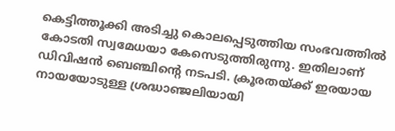കെട്ടിത്തൂക്കി അടിച്ചു കൊലപ്പെടുത്തിയ സംഭവത്തില്‍ കോടതി സ്വമേധയാ കേസെടുത്തിരുന്നു. ഇതിലാണ് ഡിവിഷന്‍ ബെഞ്ചിന്റെ നടപടി. ക്രൂരതയ്‌ക്ക് ഇരയായ നായയോടുള്ള ശ്രദ്ധാഞ്ജലിയായി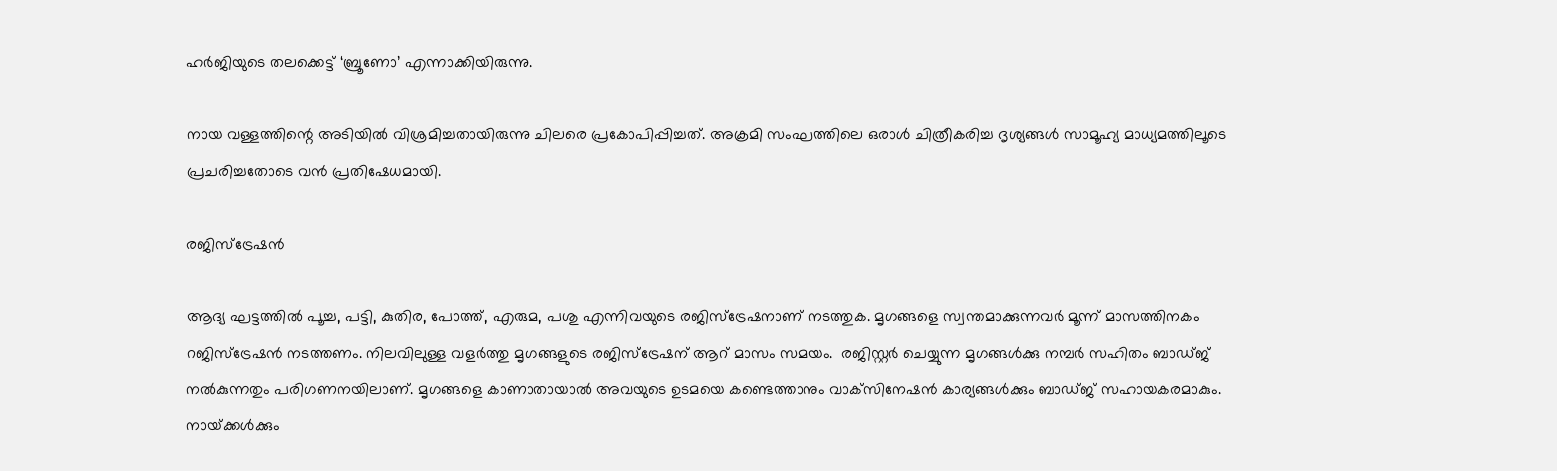ഹര്‍ജിയുടെ തലക്കെട്ട് ‘ബ്രൂണോ’ എന്നാക്കിയിരുന്നു.

നായ വള്ളത്തിന്റെ അടിയില്‍ വിശ്രമിച്ചതായിരുന്നു ചിലരെ പ്രകോപിപ്പിച്ചത്. അക്രമി സംഘത്തിലെ ഒരാള്‍ ചിത്രീകരിച്ച ദൃശ്യങ്ങള്‍ സാമൂഹ്യ മാധ്യമത്തിലൂടെ പ്രചരിച്ചതോടെ വന്‍ പ്രതിഷേധമായി.

രജിസ്‌ട്രേഷന്‍

ആദ്യ ഘട്ടത്തില്‍ പൂച്ച, പട്ടി, കുതിര, പോത്ത്, എരുമ, പശു എന്നിവയുടെ രജിസ്‌ട്രേഷനാണ് നടത്തുക. മൃഗങ്ങളെ സ്വന്തമാക്കുന്നവര്‍ മൂന്ന് മാസത്തിനകം റജിസ്‌ട്രേഷന്‍ നടത്തണം. നിലവിലുള്ള വളര്‍ത്തു മൃഗങ്ങളുടെ രജിസ്‌ട്രേഷന് ആറ് മാസം സമയം.  രജിസ്റ്റര്‍ ചെയ്യുന്ന മൃഗങ്ങള്‍ക്കു നമ്പര്‍ സഹിതം ബാഡ്ജ് നല്‍കുന്നതും പരിഗണനയിലാണ്. മൃഗങ്ങളെ കാണാതായാല്‍ അവയുടെ ഉടമയെ കണ്ടെത്താനും വാക്‌സിനേഷന്‍ കാര്യങ്ങള്‍ക്കും ബാഡ്ജ് സഹായകരമാകും. നായ്‌ക്കള്‍ക്കും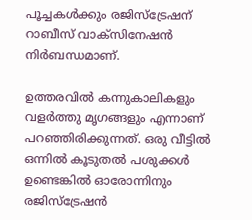പൂച്ചകള്‍ക്കും രജിസ്‌ട്രേഷന് റാബീസ് വാക്‌സിനേഷന്‍ നിര്‍ബന്ധമാണ്.

ഉത്തരവില്‍ കന്നുകാലികളും വളര്‍ത്തു മൃഗങ്ങളും എന്നാണ് പറഞ്ഞിരിക്കുന്നത്. ഒരു വീട്ടില്‍ ഒന്നില്‍ കൂടുതല്‍ പശുക്കള്‍ ഉണ്ടെങ്കില്‍ ഓരോന്നിനും രജിസ്‌ട്രേഷന്‍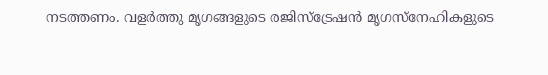നടത്തണം. വളര്‍ത്തു മൃഗങ്ങളുടെ രജിസ്‌ട്രേഷന്‍ മൃഗസ്‌നേഹികളുടെ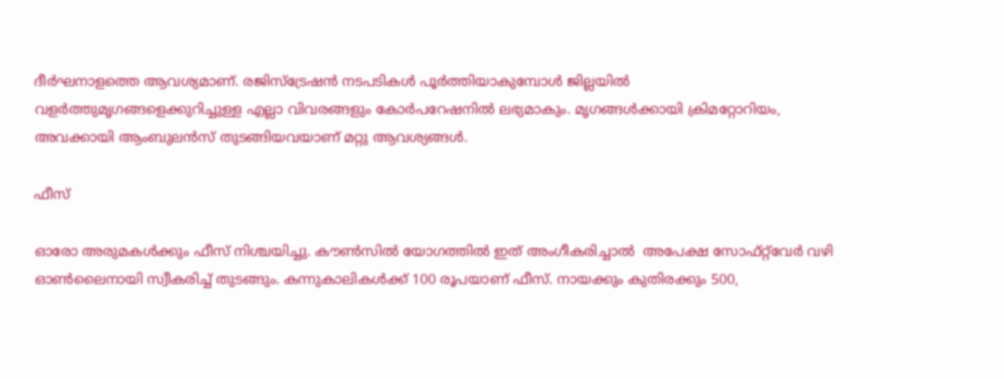ദീര്‍ഘനാളത്തെ ആവശ്യമാണ്. രജിസ്‌ട്രേഷന്‍ നടപടികള്‍ പൂര്‍ത്തിയാകുമ്പോള്‍ ജില്ലയില്‍ വളര്‍ത്തുമൃഗങ്ങളെക്കുറിച്ചുള്ള എല്ലാ വിവരങ്ങളും കോര്‍പറേഷനില്‍ ലഭ്യമാകും. മൃഗങ്ങള്‍ക്കായി ക്രിമറ്റോറിയം, അവക്കായി ആംബുലന്‍സ് തുടങ്ങിയവയാണ് മറ്റു ആവശ്യങ്ങള്‍.

ഫീസ്

ഓരോ അരുമകള്‍ക്കും ഫീസ് നിശ്ചയിച്ചു. കൗണ്‍സില്‍ യോഗത്തില്‍ ഇത് അംഗീകരിച്ചാല്‍  അപേക്ഷ സോഫ്റ്റ്‌വേര്‍ വഴി ഓണ്‍ലൈനായി സ്വീകരിച്ച് തുടങ്ങും. കന്നുകാലികള്‍ക്ക് 100 രൂപയാണ് ഫീസ്. നായക്കും കുതിരക്കും 500,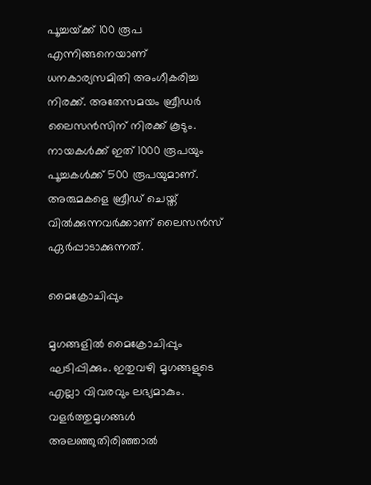പൂച്ചയ്‌ക്ക് 100 രൂപ എന്നിങ്ങനെയാണ് ധനകാര്യസമിതി അംഗീകരിച്ച നിരക്ക്. അതേസമയം ബ്രീഡര്‍ ലൈസന്‍സിന് നിരക്ക് കൂടും. നായകള്‍ക്ക് ഇത് 1000 രൂപയും പൂച്ചകള്‍ക്ക് 500 രൂപയുമാണ്. അരുമകളെ ബ്രീഡ് ചെയ്ത് വില്‍ക്കുന്നവര്‍ക്കാണ് ലൈസന്‍സ് ഏര്‍പ്പാടാക്കുന്നത്.

മൈക്രോചിപ്പും

മൃഗങ്ങളില്‍ മൈക്രോചിപ്പും ഘടിപ്പിക്കും. ഇതുവഴി മൃഗങ്ങളുടെ എല്ലാ വിവരവും ലഭ്യമാകും. വളര്‍ത്തുമൃഗങ്ങള്‍ അലഞ്ഞുതിരിഞ്ഞാല്‍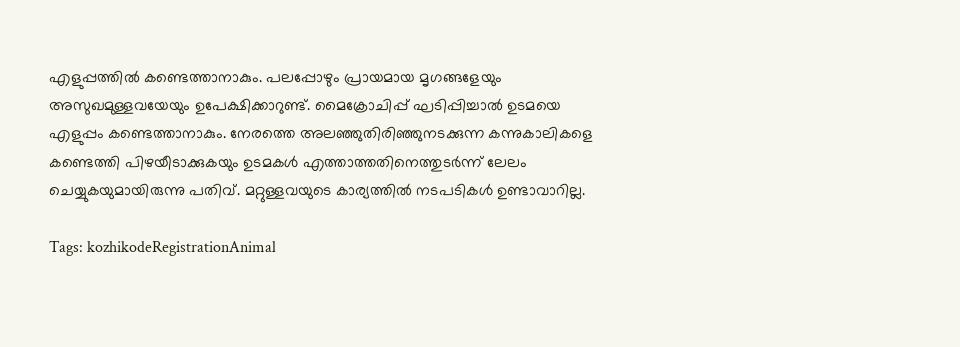എളുപ്പത്തില്‍ കണ്ടെത്താനാകും. പലപ്പോഴും പ്രായമായ മൃഗങ്ങളേയും അസുഖമുള്ളവയേയും ഉപേക്ഷിക്കാറുണ്ട്. മൈക്രോചിപ്പ് ഘടിപ്പിച്ചാല്‍ ഉടമയെ എളുപ്പം കണ്ടെത്താനാകും. നേരത്തെ അലഞ്ഞുതിരിഞ്ഞുനടക്കുന്ന കന്നുകാലികളെ കണ്ടെത്തി പിഴയീടാക്കുകയും ഉടമകള്‍ എത്താത്തതിനെത്തുടര്‍ന്ന് ലേലം ചെയ്യുകയുമായിരുന്നു പതിവ്. മറ്റുള്ളവയുടെ കാര്യത്തില്‍ നടപടികള്‍ ഉണ്ടാവാറില്ല.

Tags: kozhikodeRegistrationAnimal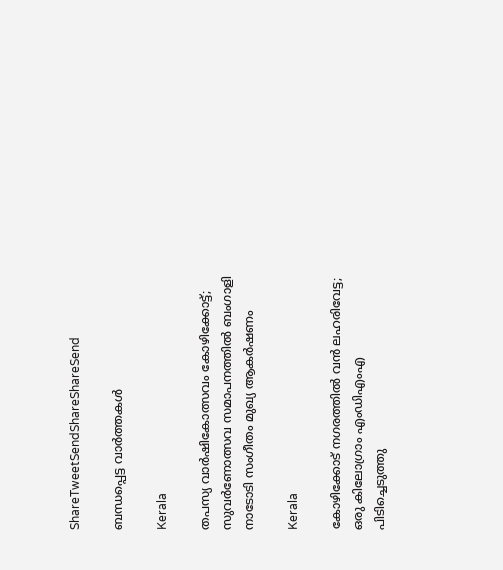ShareTweetSendShareShareSend

ബന്ധപ്പെട്ട വാര്‍ത്തകള്‍

Kerala

തപസ്യ വാര്‍ഷികോത്സവം കോഴിക്കോട്ട്; സുവര്‍ണോത്സവ സമാപനത്തില്‍ ബംഗാളി നാടോടി സംഗീതം മുഖ്യ ആകര്‍ഷണം

Kerala

കോഴിക്കോട് നഗരത്തിൽ വൻ ലഹരിവേട്ട; ഒരു കിലോഗ്രാം എംഡിഎംഎ പിടിച്ചെടുത്തു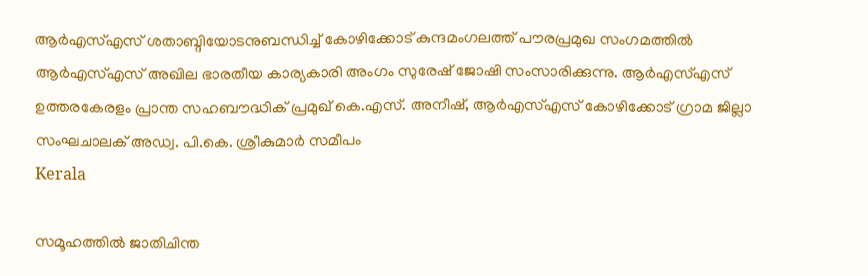ആര്‍എസ്എസ് ശതാബ്ദിയോടനുബന്ധിച്ച് കോഴിക്കോട് കുന്ദമംഗലത്ത് പൗരപ്രമുഖ സംഗമത്തില്‍ ആര്‍എസ്എസ് അഖില ഭാരതീയ കാര്യകാരി അംഗം സുരേഷ് ജോഷി സംസാരിക്കുന്നു. ആര്‍എസ്എസ് ഉത്തരകേരളം പ്രാന്ത സഹബൗദ്ധിക് പ്രമുഖ് കെ.എസ്. അനീഷ്, ആര്‍എസ്എസ് കോഴിക്കോട് ഗ്രാമ ജില്ലാ സംഘചാലക് അഡ്വ. പി.കെ. ശ്രീകുമാര്‍ സമീപം
Kerala

സമൂഹത്തില്‍ ജാതിചിന്ത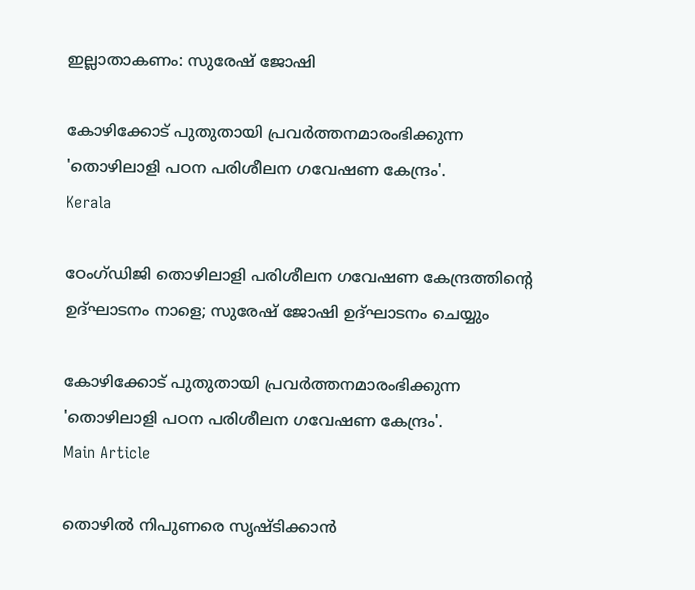ഇല്ലാതാകണം: സുരേഷ് ജോഷി

കോഴിക്കോട് പുതുതായി പ്രവര്‍ത്തനമാരംഭിക്കുന്ന 'തൊഴിലാളി പഠന പരിശീലന ഗവേഷണ കേന്ദ്രം'.
Kerala

ഠേംഗ്ഡിജി തൊഴിലാളി പരിശീലന ഗവേഷണ കേന്ദ്രത്തിന്റെ ഉദ്ഘാടനം നാളെ; സുരേഷ് ജോഷി ഉദ്ഘാടനം ചെയ്യും

കോഴിക്കോട് പുതുതായി പ്രവര്‍ത്തനമാരംഭിക്കുന്ന 'തൊഴിലാളി പഠന പരിശീലന ഗവേഷണ കേന്ദ്രം'.
Main Article

തൊഴില്‍ നിപുണരെ സൃഷ്ടിക്കാന്‍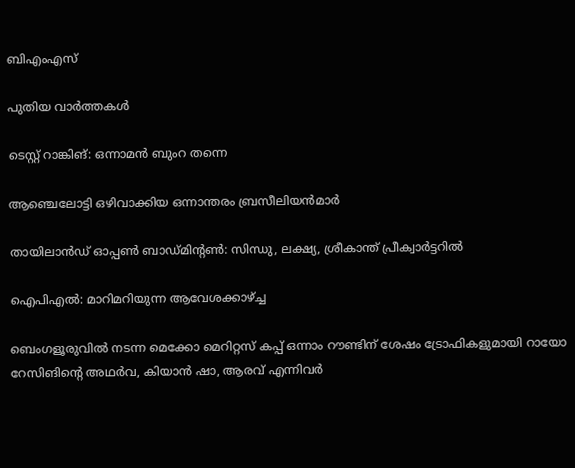ബിഎംഎസ്

പുതിയ വാര്‍ത്തകള്‍

ടെസ്റ്റ് റാങ്കിങ്: ഒന്നാമന്‍ ബുംറ തന്നെ

ആഞ്ചെലോട്ടി ഒഴിവാക്കിയ ഒന്നാന്തരം ബ്രസീലിയന്‍മാര്‍

തായിലാന്‍ഡ് ഓപ്പണ്‍ ബാഡ്മിന്റണ്‍: സിന്ധു, ലക്ഷ്യ, ശ്രീകാന്ത് പ്രീക്വാര്‍ട്ടറില്‍

ഐപിഎല്‍: മാറിമറിയുന്ന ആവേശക്കാഴ്‌ച്ച

ബെംഗളൂരുവില്‍ നടന്ന മെക്കോ മെറിറ്റസ് കപ്പ് ഒന്നാം റൗണ്ടിന് ശേഷം ട്രോഫികളുമായി റായോ റേസിങിന്റെ അഥര്‍വ, കിയാന്‍ ഷാ, ആരവ് എന്നിവര്‍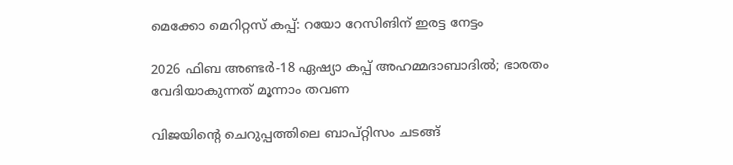മെക്കോ മെറിറ്റസ് കപ്പ്: റയോ റേസിങിന് ഇരട്ട നേട്ടം

2026 ഫിബ അണ്ടര്‍-18 ഏഷ്യാ കപ്പ് അഹമ്മദാബാദില്‍; ഭാരതം വേദിയാകുന്നത് മൂന്നാം തവണ

വിജയിന്‍റെ ചെറുപ്പത്തിലെ ബാപ്റ്റിസം ചടങ്ങ്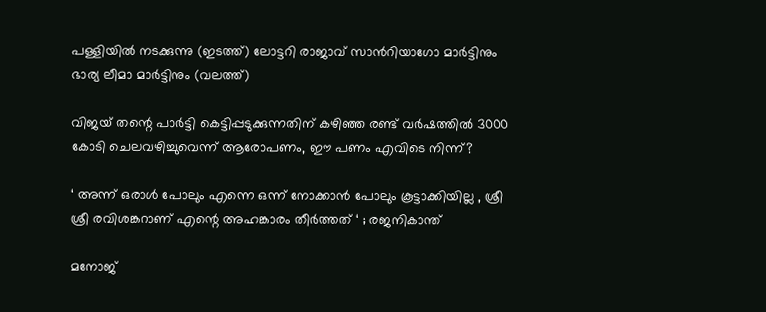പള്ളിയില്‍ നടക്കുന്നു (ഇടത്ത്) ലോട്ടറി രാജാവ് സാന്‍റിയാഗോ മാര്‍ട്ടിനും ഭാര്യ ലീമാ മാര്‍ട്ടിനും (വലത്ത്)

വിജയ് തന്റെ പാര്‍ട്ടി കെട്ടിപ്പടുക്കുന്നതിന് കഴിഞ്ഞ രണ്ട് വര്‍ഷത്തില്‍ 3000 കോടി ചെലവഴിച്ചുവെന്ന് ആരോപണം, ഈ പണം എവിടെ നിന്ന്?

‘ അന്ന് ഒരാൾ പോലും എന്നെ ഒന്ന് നോക്കാൻ പോലും കൂട്ടാക്കിയില്ല , ശ്രീ ശ്രീ രവിശങ്കറാണ് എന്റെ അഹങ്കാരം തീർത്തത് ‘ ; രജനികാന്ത്

മനോജ്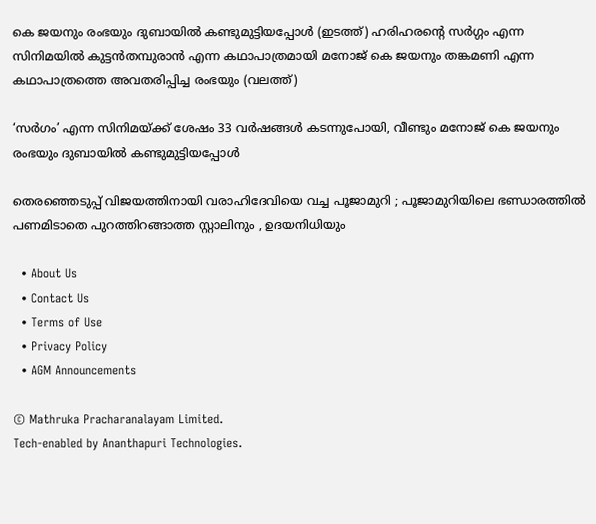കെ ജയനും രംഭയും ദുബായില്‍ കണ്ടുമുട്ടിയപ്പോള്‍ (ഇടത്ത്) ഹരിഹരന്‍റെ സര്‍ഗ്ഗം എന്ന സിനിമയില്‍ കുട്ടന്‍തമ്പുരാന്‍ എന്ന കഥാപാത്രമായി മനോജ് കെ ജയനും തങ്കമണി എന്ന കഥാപാത്രത്തെ അവതരിപ്പിച്ച രംഭയും (വലത്ത്)

‘സര്‍ഗം’ എന്ന സിനിമയ്‌ക്ക് ശേഷം 33 വർഷങ്ങൾ കടന്നുപോയി, വീണ്ടും മനോജ് കെ ജയനും രംഭയും ദുബായില്‍ കണ്ടുമുട്ടിയപ്പോള്‍

തെരഞ്ഞെടുപ്പ് വിജയത്തിനായി വരാഹിദേവിയെ വച്ച പൂജാമുറി ; പൂജാമുറിയിലെ ഭണ്ഡാരത്തിൽ പണമിടാതെ പുറത്തിറങ്ങാത്ത സ്റ്റാലിനും , ഉദയനിധിയും

  • About Us
  • Contact Us
  • Terms of Use
  • Privacy Policy
  • AGM Announcements

© Mathruka Pracharanalayam Limited.
Tech-enabled by Ananthapuri Technologies.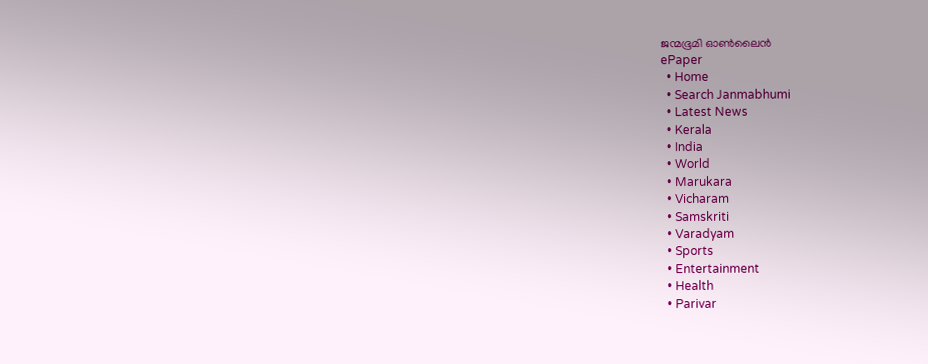ജന്മഭൂമി ഓണ്‍ലൈന്‍
ePaper
  • Home
  • Search Janmabhumi
  • Latest News
  • Kerala
  • India
  • World
  • Marukara
  • Vicharam
  • Samskriti
  • Varadyam
  • Sports
  • Entertainment
  • Health
  • Parivar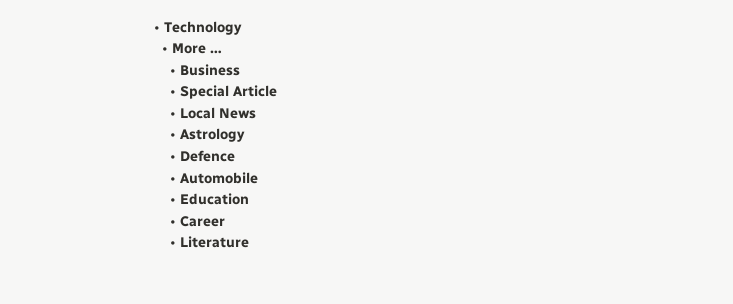• Technology
  • More …
    • Business
    • Special Article
    • Local News
    • Astrology
    • Defence
    • Automobile
    • Education
    • Career
    • Literature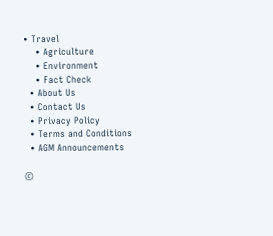• Travel
    • Agriculture
    • Environment
    • Fact Check
  • About Us
  • Contact Us
  • Privacy Policy
  • Terms and Conditions
  • AGM Announcements

©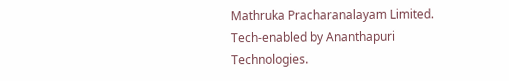Mathruka Pracharanalayam Limited.
Tech-enabled by Ananthapuri Technologies.